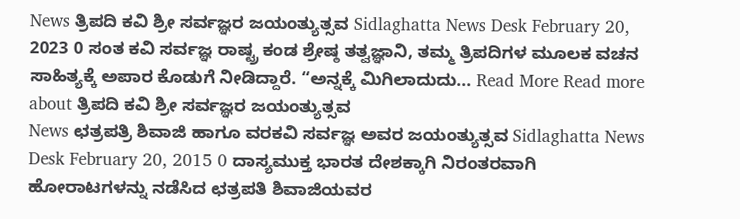News ತ್ರಿಪದಿ ಕವಿ ಶ್ರೀ ಸರ್ವಜ್ಞರ ಜಯಂತ್ಯುತ್ಸವ Sidlaghatta News Desk February 20, 2023 0 ಸಂತ ಕವಿ ಸರ್ವಜ್ಞ ರಾಷ್ಟ್ರ ಕಂಡ ಶ್ರೇಷ್ಠ ತತ್ವಜ್ಞಾನಿ, ತಮ್ಮ ತ್ರಿಪದಿಗಳ ಮೂಲಕ ವಚನ ಸಾಹಿತ್ಯಕ್ಕೆ ಅಪಾರ ಕೊಡುಗೆ ನೀಡಿದ್ದಾರೆ. “ಅನ್ನಕ್ಕೆ ಮಿಗಿಲಾದುದು... Read More Read more about ತ್ರಿಪದಿ ಕವಿ ಶ್ರೀ ಸರ್ವಜ್ಞರ ಜಯಂತ್ಯುತ್ಸವ
News ಛತ್ರಪತ್ರಿ ಶಿವಾಜಿ ಹಾಗೂ ವರಕವಿ ಸರ್ವಜ್ಞ ಅವರ ಜಯಂತ್ಯುತ್ಸವ Sidlaghatta News Desk February 20, 2015 0 ದಾಸ್ಯಮುಕ್ತ ಭಾರತ ದೇಶಕ್ಕಾಗಿ ನಿರಂತರವಾಗಿ ಹೋರಾಟಗಳನ್ನು ನಡೆಸಿದ ಛತ್ರಪತಿ ಶಿವಾಜಿಯವರ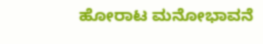ಹೋರಾಟ ಮನೋಭಾವನೆ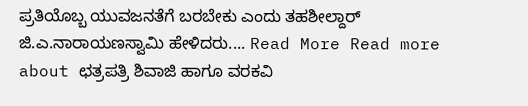ಪ್ರತಿಯೊಬ್ಬ ಯುವಜನತೆಗೆ ಬರಬೇಕು ಎಂದು ತಹಶೀಲ್ದಾರ್ ಜಿ.ಎ.ನಾರಾಯಣಸ್ವಾಮಿ ಹೇಳಿದರು.... Read More Read more about ಛತ್ರಪತ್ರಿ ಶಿವಾಜಿ ಹಾಗೂ ವರಕವಿ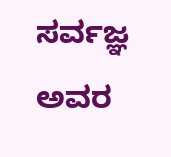ಸರ್ವಜ್ಞ ಅವರ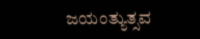ಜಯಂತ್ಯುತ್ಸವ